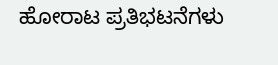ಹೋರಾಟ ಪ್ರತಿಭಟನೆಗಳು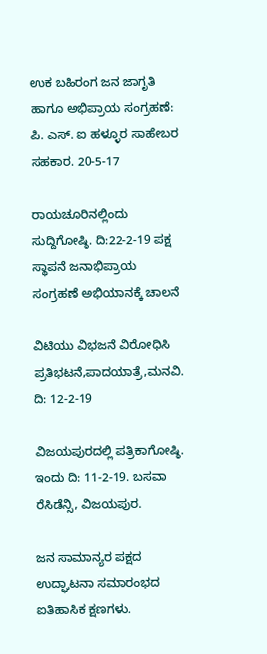ಉಕ ಬಹಿರಂಗ ಜನ ಜಾಗೃತಿ ಹಾಗೂ ಅಭಿಪ್ರಾಯ ಸಂಗ್ರಹಣೆ: ಪಿ. ಎಸ್. ಐ ಹಳ್ಳೂರ ಸಾಹೇಬರ ಸಹಕಾರ. 20-5-17

ರಾಯಚೂರಿನಲ್ಲಿಂದು ಸುದ್ದಿಗೋಷ್ಠಿ. ದಿ:22-2-19 ಪಕ್ಷ ಸ್ಥಾಪನೆ ಜನಾಭಿಪ್ರಾಯ ಸಂಗ್ರಹಣೆ ಅಭಿಯಾನಕ್ಕೆ ಚಾಲನೆ

ವಿಟಿಯು ವಿಭಜನೆ ವಿರೋಧಿಸಿ ಪ್ರತಿಭಟನೆ,ಪಾದಯಾತ್ರೆ,ಮನವಿ. ದಿ: 12-2-19

ವಿಜಯಪುರದಲ್ಲಿ ಪತ್ರಿಕಾಗೋಷ್ಠಿ. ಇಂದು ದಿ: 11-2-19. ಬಸವಾ ರೆಸಿಡೆನ್ಸಿ, ವಿಜಯಪುರ.

ಜನ ಸಾಮಾನ್ಯರ ಪಕ್ಷದ ಉದ್ಘಾಟನಾ ಸಮಾರಂಭದ ಐತಿಹಾಸಿಕ ಕ್ಷಣಗಳು.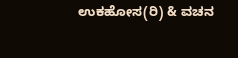ಉಕಹೋಸ(ರಿ) & ವಚನ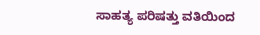ಸಾಹತ್ಯ ಪರಿಷತ್ತು ವತಿಯಿಂದ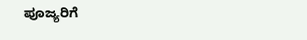ಪೂಜ್ಯರಿಗೆ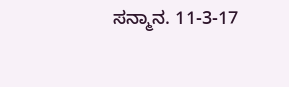ಸನ್ಮಾನ. 11-3-17